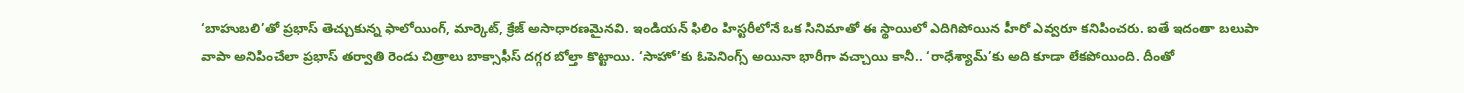‘బాహుబలి’తో ప్రభాస్ తెచ్చుకున్న ఫాలోయింగ్, మార్కెట్, క్రేజ్ అసాధారణమైనవి. ఇండియన్ ఫిలిం హిస్టరీలోనే ఒక సినిమాతో ఈ స్థాయిలో ఎదిగిపోయిన హీరో ఎవ్వరూ కనిపించరు. ఐతే ఇదంతా బలుపా వాపా అనిపించేలా ప్రభాస్ తర్వాతి రెండు చిత్రాలు బాక్సాఫీస్ దగ్గర బోల్తా కొట్టాయి. ‘సాహో’కు ఓపెనింగ్స్ అయినా భారీగా వచ్చాయి కానీ.. ‘రాధేశ్యామ్’కు అది కూడా లేకపోయింది. దీంతో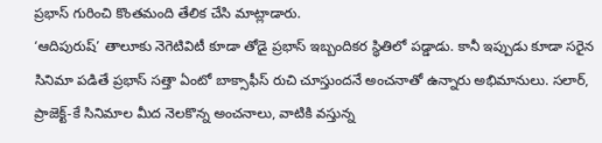ప్రభాస్ గురించి కొంతమంది తేలిక చేసి మాట్లాడారు.
‘ఆదిపురుష్’ తాలూకు నెగెటివిటీ కూడా తోడై ప్రభాస్ ఇబ్బందికర స్థితిలో పడ్డాడు. కానీ ఇప్పుడు కూడా సరైన సినిమా పడితే ప్రభాస్ సత్తా ఏంటో బాక్సాఫీస్ రుచి చూస్తుందనే అంచనాతో ఉన్నారు అభిమానులు. సలార్, ప్రాజెక్ట్-కే సినిమాల మీద నెలకొన్న అంచనాలు, వాటికి వస్తున్న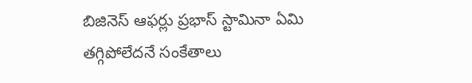బిజినెస్ ఆఫర్లు ప్రభాస్ స్టామినా ఏమి తగ్గిపోలేదనే సంకేతాలు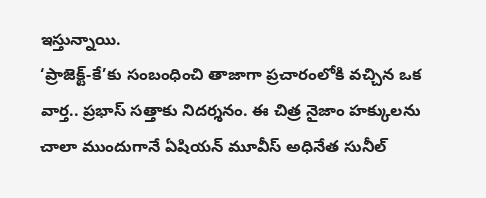ఇస్తున్నాయి.
‘ప్రాజెక్ట్-కే’కు సంబంధించి తాజాగా ప్రచారంలోకి వచ్చిన ఒక వార్త.. ప్రభాస్ సత్తాకు నిదర్శనం. ఈ చిత్ర నైజాం హక్కులను చాలా ముందుగానే ఏషియన్ మూవీస్ అధినేత సునీల్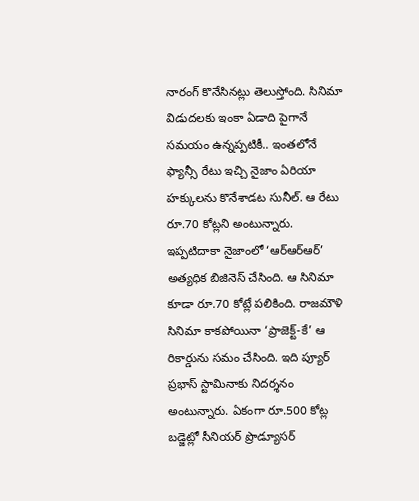నారంగ్ కొనేసినట్లు తెలుస్తోంది. సినిమా విడుదలకు ఇంకా ఏడాది పైగానే సమయం ఉన్నప్పటికీ.. ఇంతలోనే ఫ్యాన్సీ రేటు ఇచ్చి నైజాం ఏరియా హక్కులను కొనేశాడట సునీల్. ఆ రేటు రూ.70 కోట్లని అంటున్నారు.
ఇప్పటిదాకా నైజాంలో ‘ఆర్ఆర్ఆర్’ అత్యధిక బిజినెస్ చేసింది. ఆ సినిమా కూడా రూ.70 కోట్లే పలికింది. రాజమౌళి సినిమా కాకపోయినా ‘ప్రాజెక్ట్-కే’ ఆ రికార్డును సమం చేసింది. ఇది ప్యూర్ ప్రభాస్ స్టామినాకు నిదర్శనం అంటున్నారు. ఏకంగా రూ.500 కోట్ల బడ్జెట్లో సీనియర్ ప్రొడ్యూసర్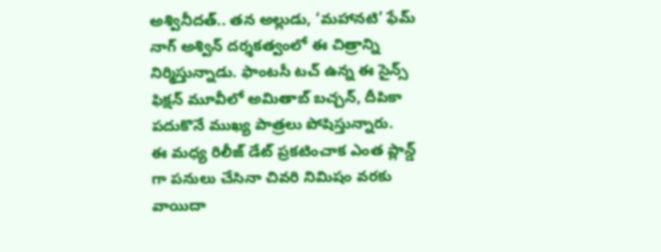అశ్వినీదత్.. తన అల్లుడు, ‘మహానటి’ ఫేమ్ నాగ్ అశ్విన్ దర్శకత్వంలో ఈ చిత్రాన్ని నిర్మిస్తున్నాడు. ఫాంటసీ టచ్ ఉన్న ఈ సైన్స్ ఫిక్షన్ మూవీలో అమితాబ్ బచ్చన్, దీపికా పదుకొనే ముఖ్య పాత్రలు పోషిస్తున్నారు.
ఈ మధ్య రిలీజ్ డేట్ ప్రకటించాక ఎంత ప్లాన్డ్ గా పనులు చేసినా చివరి నిమిషం వరకు వాయిదా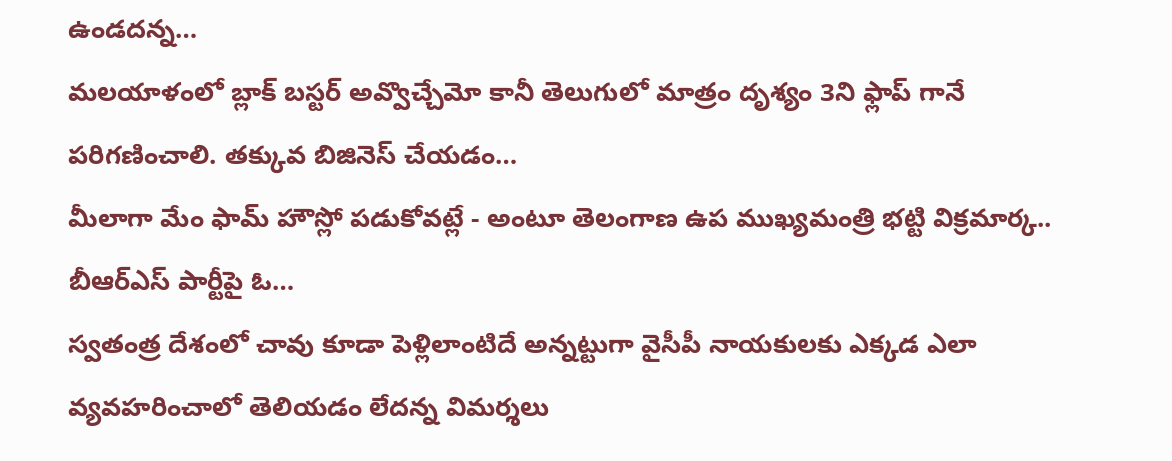ఉండదన్న…
మలయాళంలో బ్లాక్ బస్టర్ అవ్వొచ్చేమో కానీ తెలుగులో మాత్రం దృశ్యం 3ని ఫ్లాప్ గానే పరిగణించాలి. తక్కువ బిజినెస్ చేయడం…
మీలాగా మేం ఫామ్ హౌస్లో పడుకోవట్లే - అంటూ తెలంగాణ ఉప ముఖ్యమంత్రి భట్టి విక్రమార్క.. బీఆర్ఎస్ పార్టీపై ఓ…
స్వతంత్ర దేశంలో చావు కూడా పెళ్లిలాంటిదే అన్నట్టుగా వైసీపీ నాయకులకు ఎక్కడ ఎలా వ్యవహరించాలో తెలియడం లేదన్న విమర్శలు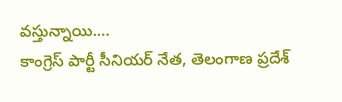వస్తున్నాయి.…
కాంగ్రెస్ పార్టీ సీనియర్ నేత, తెలంగాణ ప్రదేశ్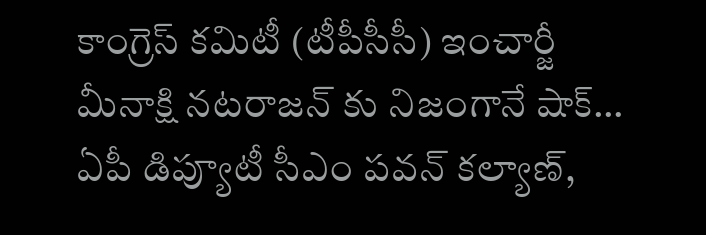కాంగ్రెస్ కమిటీ (టీపీసీసీ) ఇంచార్జీ మీనాక్షి నటరాజన్ కు నిజంగానే షాక్…
ఏపీ డిప్యూటీ సీఎం పవన్ కల్యాణ్,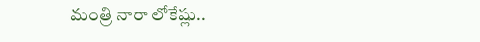మంత్రి నారా లోకేష్లు..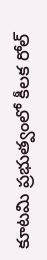కూటమి ప్రభుత్వంలో కీలక రోల్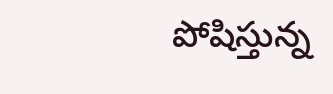పోషిస్తున్న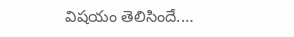విషయం తెలిసిందే.…